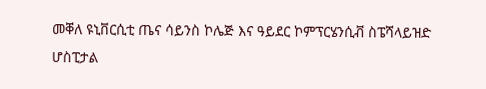መቐለ ዩኒቨርሲቲ ጤና ሳይንስ ኮሌጅ እና ዓይደር ኮምፕርሄንሲቭ ስፔሻላይዝድ ሆስፒታል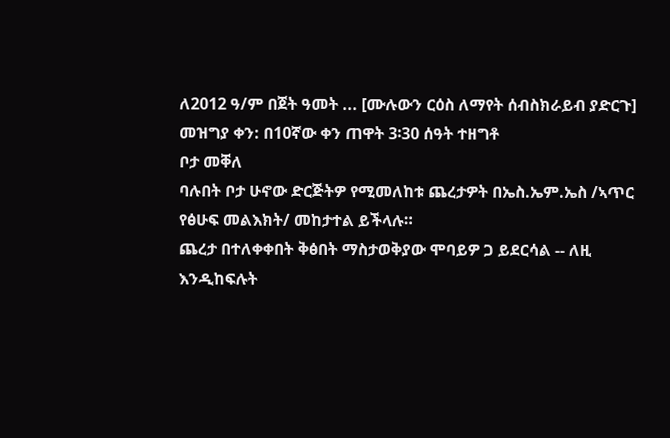ለ2012 ዓ/ም በጀት ዓመት ... [ሙሉውን ርዕስ ለማየት ሰብስክራይብ ያድርጉ]
መዝግያ ቀን: በ10ኛው ቀን ጠዋት 3፡30 ሰዓት ተዘግቶ
ቦታ መቐለ
ባሉበት ቦታ ሁኖው ድርጅትዎ የሚመለከቱ ጨረታዎት በኤስ.ኤም.ኤስ /ኣጥር የፅሁፍ መልእክት/ መከታተል ይችላሉ።
ጨረታ በተለቀቀበት ቅፅበት ማስታወቅያው ሞባይዎ ጋ ይደርሳል -- ለዚ እንዲከፍሉት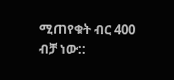ሚጠየቁት ብር 400 ብቻ ነው::